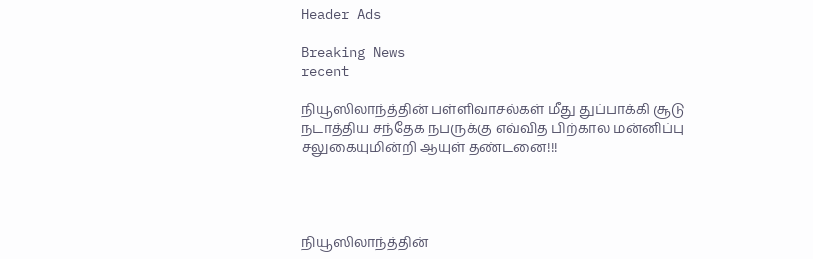Header Ads

Breaking News
recent

நியூஸிலாந்த்தின் பள்ளிவாசல்கள் மீது துப்பாக்கி சூடு நடாத்திய சந்தேக நபருக்கு எவ்வித பிற்கால மன்னிப்பு சலுகையுமின்றி ஆயுள் தண்டனை!!!




நியூஸிலாந்த்தின்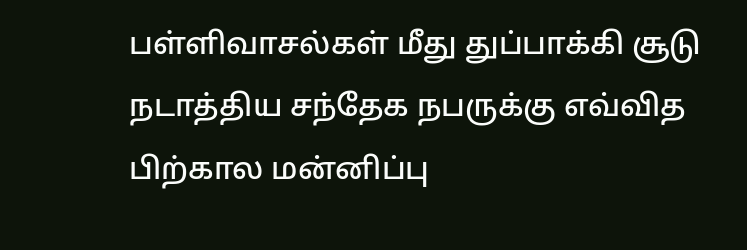பள்ளிவாசல்கள் மீது துப்பாக்கி சூடு நடாத்திய சந்தேக நபருக்கு எவ்வித பிற்கால மன்னிப்பு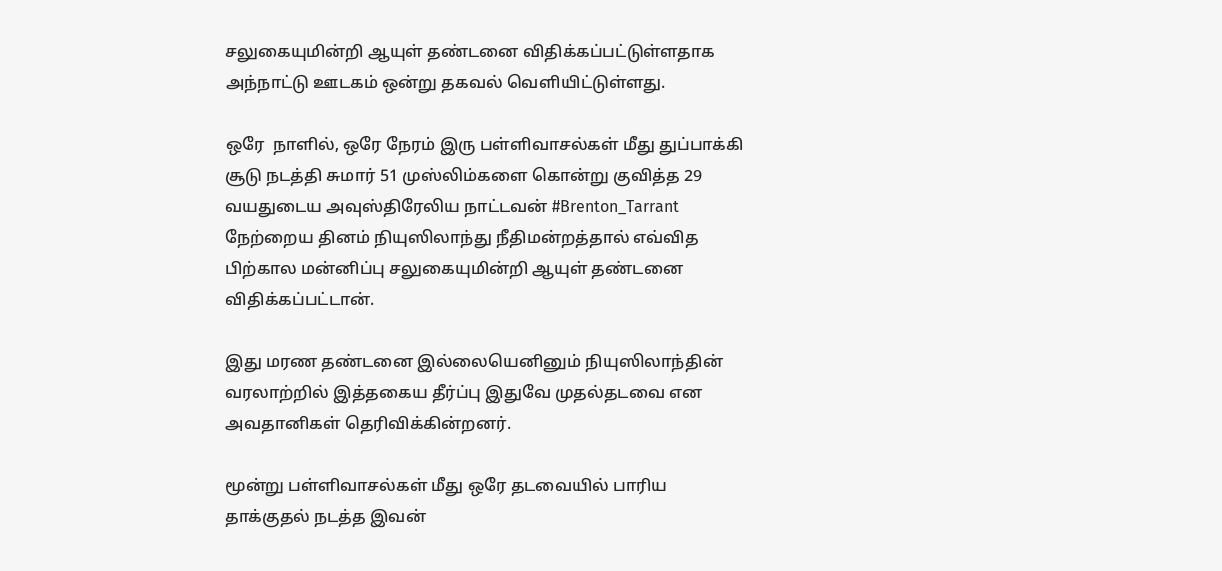சலுகையுமின்றி ஆயுள் தண்டனை விதிக்கப்பட்டுள்ளதாக அந்நாட்டு ஊடகம் ஒன்று தகவல் வெளியிட்டுள்ளது.

ஒரே  நாளில், ஒரே நேரம் இரு பள்ளிவாசல்கள் மீது துப்பாக்கி சூடு நடத்தி சுமார் 51 முஸ்லிம்களை கொன்று குவித்த 29 வயதுடைய அவுஸ்திரேலிய நாட்டவன் #Brenton_Tarrant நேற்றைய தினம் நியுஸிலாந்து நீதிமன்றத்தால் எவ்வித பிற்கால மன்னிப்பு சலுகையுமின்றி ஆயுள் தண்டனை விதிக்கப்பட்டான்.

இது மரண தண்டனை இல்லையெனினும் நியுஸிலாந்தின் வரலாற்றில் இத்தகைய தீர்ப்பு இதுவே முதல்தடவை என அவதானிகள் தெரிவிக்கின்றனர்.

மூன்று பள்ளிவாசல்கள் மீது ஒரே தடவையில் பாரிய தாக்குதல் நடத்த இவன்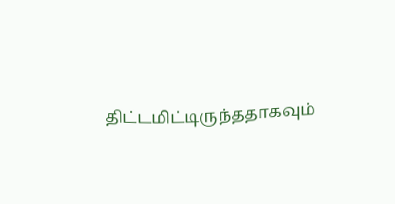திட்டமிட்டிருந்ததாகவும்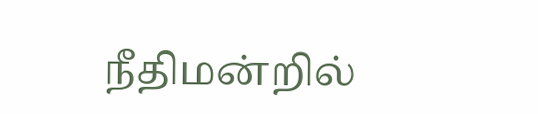நீதிமன்றில்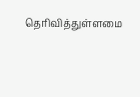தெரிவித்துள்ளமை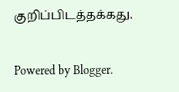குறிப்பிடத்தக்கது.


Powered by Blogger.